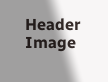Header Image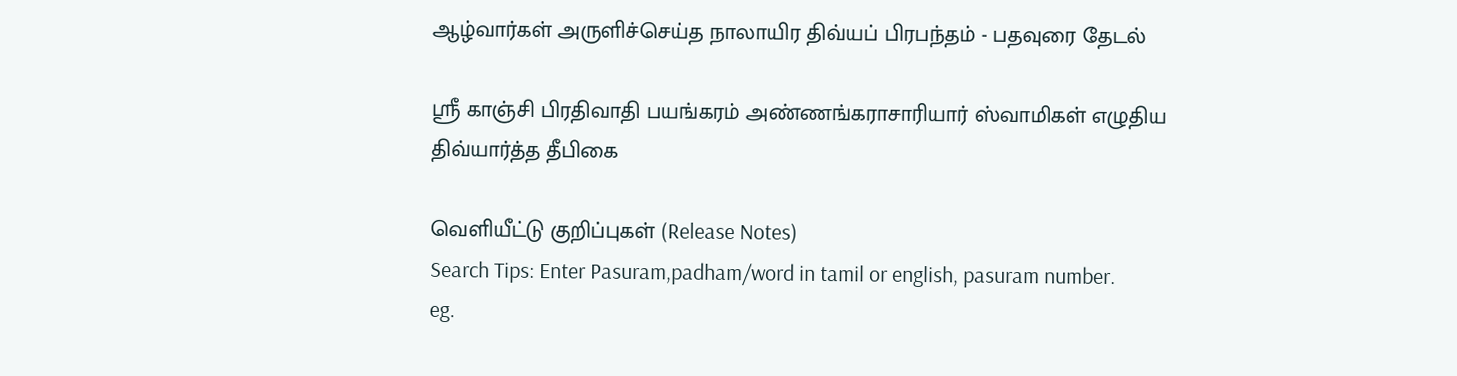ஆழ்வார்கள் அருளிச்செய்த நாலாயிர திவ்யப் பிரபந்தம் - பதவுரை தேடல்

ஸ்ரீ காஞ்சி பிரதிவாதி பயங்கரம் அண்ணங்கராசாரியார் ஸ்வாமிகள் எழுதிய திவ்யார்த்த தீபிகை

வெளியீட்டு குறிப்புகள் (Release Notes)
Search Tips: Enter Pasuram,padham/word in tamil or english, pasuram number.
eg.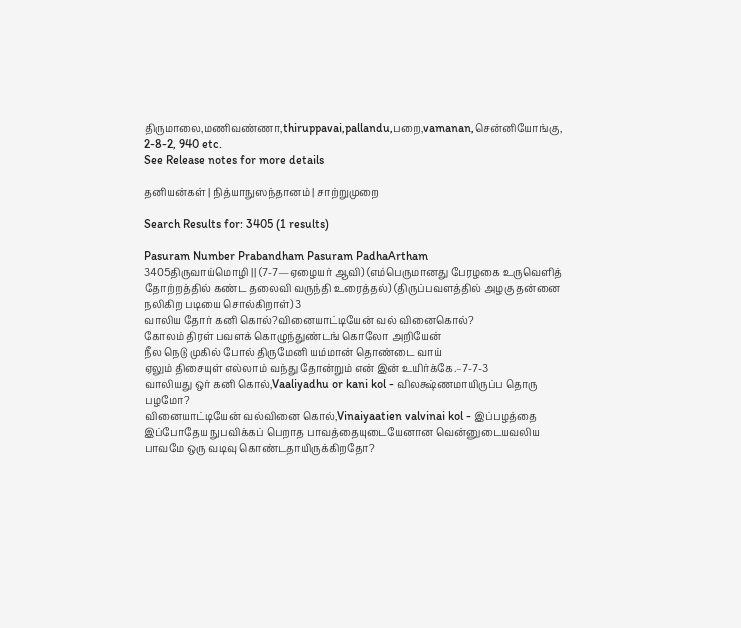திருமாலை,மணிவண்ணா,thiruppavai,pallandu,பறை,vamanan,சென்னியோங்கு, 2-8-2, 940 etc.
See Release notes for more details

தனியன்கள் | நித்யாநுஸந்தானம் | சாற்றுமுறை

Search Results for: 3405 (1 results)

Pasuram Number Prabandham Pasuram PadhaArtham
3405திருவாய்மொழி || (7-7—ஏழையர் ஆவி) (எம்பெருமானது பேரழகை உருவெளித் தோற்றத்தில் கண்ட தலைவி வருந்தி உரைத்தல்) (திருப்பவளத்தில் அழகு தன்னை நலிகிற படியை சொல்கிறாள்) 3
வாலிய தோர் கனி கொல்?வினையாட்டியேன் வல் வினைகொல்?
கோலம் திரள் பவளக் கொழுந்துண்டங் கொலோ அறியேன்
நீல நெடு முகில் போல் திருமேனி யம்மான் தொண்டை வாய்
ஏலும் திசையுள் எல்லாம் வந்து தோன்றும் என் இன் உயிர்க்கே.–7-7-3
வாலியது ஒர் கனி கொல்,Vaaliyadhu or kani kol - விலக்ஷ்ணமாயிருப்ப தொரு பழமோ?
வினையாட்டியேன் வல்வினை கொல்,Vinaiyaatien valvinai kol - இப்பழத்தை இப்போதேய நுபவிக்கப் பெறாத பாவத்தையுடையேனான வென்னுடையவலிய பாவமே ஒரு வடிவு கொண்டதாயிருக்கிறதோ?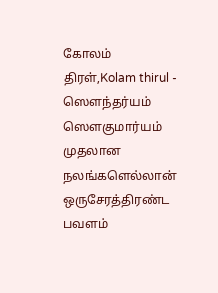கோலம் திரள்,Kolam thirul - ஸௌந்தர்யம் ஸௌகுமார்யம் முதலான நலங்களெல்லான் ஒருசேரத்திரண்ட
பவளம்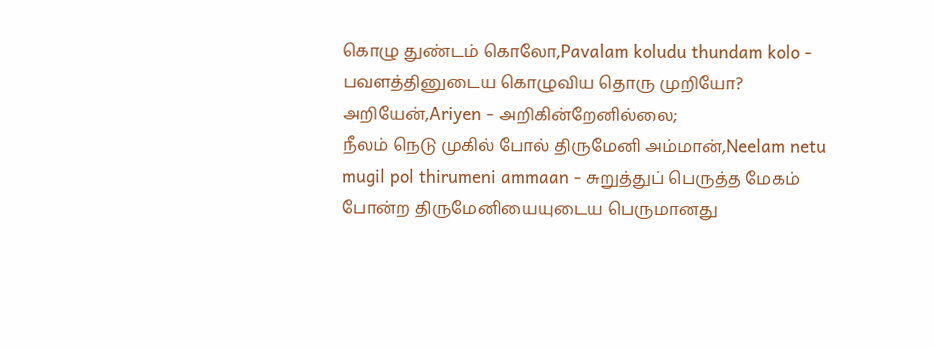கொழு துண்டம் கொலோ,Pavalam koludu thundam kolo - பவளத்தினுடைய கொழுவிய தொரு முறியோ?
அறியேன்,Ariyen - அறிகின்றேனில்லை;
நீலம் நெடு முகில் போல் திருமேனி அம்மான்,Neelam netu mugil pol thirumeni ammaan - சுறுத்துப் பெருத்த மேகம் போன்ற திருமேனியையுடைய பெருமானது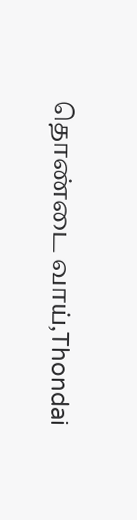தொண்டை வாய்,Thondai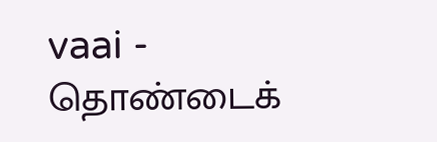vaai - தொண்டைக்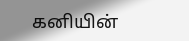கனியின்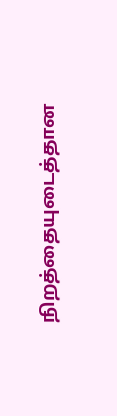நிறத்தையுடைத்தான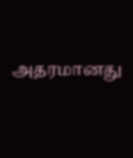அதரமானது